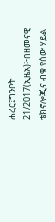ሐረር፤ግንቦት 21/2017(ኢዜአ)፦በዘመናዊ ቴክኖሎጂና ብቁ የሰው ሃይል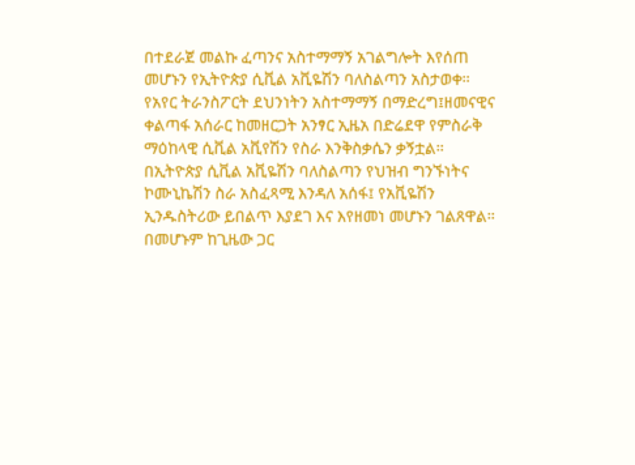በተደራጀ መልኩ ፈጣንና አስተማማኝ አገልግሎት እየሰጠ መሆኑን የኢትዮጵያ ሲቪል አቪዬሽን ባለስልጣን አስታወቀ።
የአየር ትራንስፖርት ደህንነትን አስተማማኝ በማድረግ፤ዘመናዊና ቀልጣፋ አሰራር ከመዘርጋት አንፃር ኢዜአ በድሬደዋ የምስራቅ ማዕከላዊ ሲቪል አቪየሽን የስራ እንቅስቃሴን ቃኝቷል።
በኢትዮጵያ ሲቪል አቪዬሽን ባለስልጣን የህዝብ ግንኙነትና ኮሙኒኬሽን ስራ አስፈጻሚ እንዳለ አሰፋ፤ የአቪዬሽን ኢንዱስትሪው ይበልጥ እያደገ እና እየዘመነ መሆኑን ገልጸዋል።
በመሆኑም ከጊዜው ጋር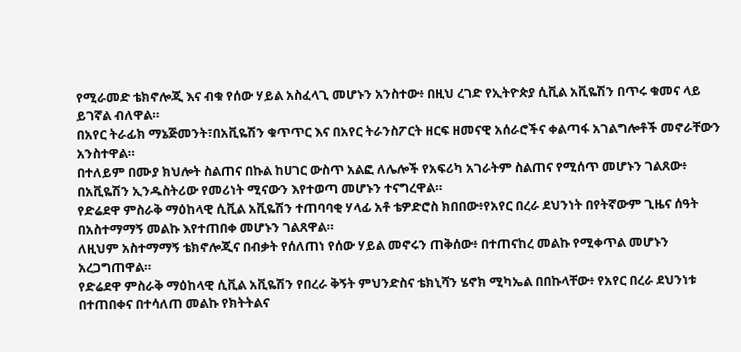የሚራመድ ቴክኖሎጂ እና ብቁ የሰው ሃይል አስፈላጊ መሆኑን አንስተው፥ በዚህ ረገድ የኢትዮጵያ ሲቪል አቪዬሽን በጥሩ ቁመና ላይ ይገኛል ብለዋል።
በአየር ትራፊክ ማኔጅመንት፣በአቪዬሽን ቁጥጥር እና በአየር ትራንስፖርት ዘርፍ ዘመናዊ አሰራሮችና ቀልጣፋ አገልግሎቶች መኖራቸውን አንስተዋል።
በተለይም በሙያ ክህሎት ስልጠና በኩል ከሀገር ውስጥ አልፎ ለሌሎች የአፍሪካ አገራትም ስልጠና የሚሰጥ መሆኑን ገልጸው፥ በአቪዬሽን ኢንዱስትሪው የመሪነት ሚናውን እየተወጣ መሆኑን ተናግረዋል።
የድሬደዋ ምስራቅ ማዕከላዊ ሲቪል አቪዬሽን ተጠባባቂ ሃላፊ አቶ ቴዎድሮስ ክበበው፥የአየር በረራ ደህንነት በየትኛውም ጊዜና ሰዓት በአስተማማኝ መልኩ እየተጠበቀ መሆኑን ገልጸዋል።
ለዚህም አስተማማኝ ቴክኖሎጂና በብቃት የሰለጠነ የሰው ሃይል መኖሩን ጠቅሰው፥ በተጠናከረ መልኩ የሚቀጥል መሆኑን አረጋግጠዋል።
የድሬደዋ ምስራቅ ማዕከላዊ ሲቪል አቪዬሽን የበረራ ቅኝት ምህንድስና ቴክኒሻን ሄኖክ ሚካኤል በበኩላቸው፥ የአየር በረራ ደህንነቱ በተጠበቀና በተሳለጠ መልኩ የክትትልና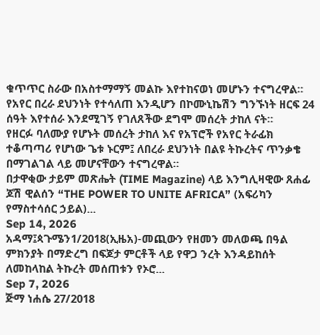ቁጥጥር ስራው በአስተማማኝ መልኩ እየተከናወነ መሆኑን ተናግረዋል።
የአየር በረራ ደህንነት የተሳለጠ እንዲሆን በኮሙኒኬሽን ግንኙነት ዘርፍ 24 ሰዓት እየተሰራ እንደሚገኝ የገለጸችው ደግሞ መሰረት ታከለ ናት።
የዘርፉ ባለሙያ የሆኑት መሰረት ታከለ እና የአፕሮች የአየር ትራፊክ ተቆጣጣሪ የሆነው ጌቱ ኑርም፤ ለበረራ ደህንነት በልዩ ትኩረትና ጥንቃቄ በማገልገል ላይ መሆናቸውን ተናግረዋል።
በታዋቂው ታይም መጽሔት (TIME Magazine) ላይ እንግሊዛዊው ጸሐፊ ጆሽ ዊልሰን “THE POWER TO UNITE AFRICA” (አፍሪካን የማስተሳሰር ኃይል)...
Sep 14, 2026
አዳማ፤ጳጉሜን1/2018(ኢዜአ)-መጪውን የዘመን መለወጫ በዓል ምክንያት በማድረግ በፍጆታ ምርቶች ላይ የዋጋ ንረት እንዳይከሰት ለመከላከል ትኩረት መሰጠቱን የኦሮ...
Sep 7, 2026
ጅማ ነሐሴ 27/2018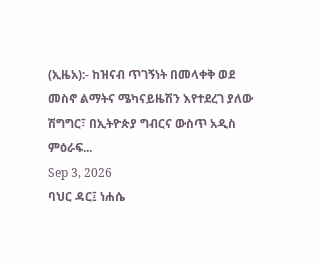(ኢዜአ):- ከዝናብ ጥገኝነት በመላቀቅ ወደ መስኖ ልማትና ሜካናይዜሽን እየተደረገ ያለው ሽግግር፣ በኢትዮጵያ ግብርና ውስጥ አዲስ ምዕራፍ...
Sep 3, 2026
ባህር ዳር፤ ነሐሴ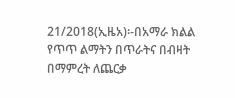21/2018(ኢዜአ)፡-በአማራ ክልል የጥጥ ልማትን በጥራትና በብዛት በማምረት ለጨርቃ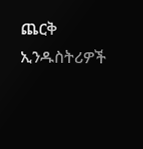ጨርቅ ኢንዱስትሪዎች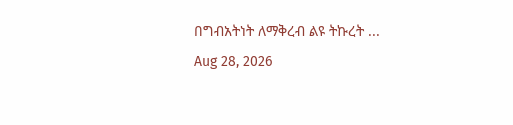በግብአትነት ለማቅረብ ልዩ ትኩረት ...
Aug 28, 2026